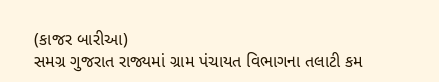(કાજર બારીઆ)
સમગ્ર ગુજરાત રાજ્યમાં ગ્રામ પંચાયત વિભાગના તલાટી કમ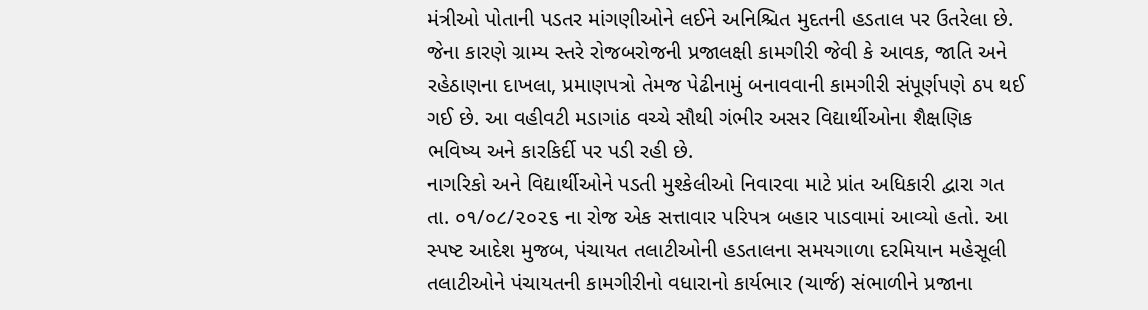મંત્રીઓ પોતાની પડતર માંગણીઓને લઈને અનિશ્ચિત મુદતની હડતાલ પર ઉતરેલા છે. જેના કારણે ગ્રામ્ય સ્તરે રોજબરોજની પ્રજાલક્ષી કામગીરી જેવી કે આવક, જાતિ અને રહેઠાણના દાખલા, પ્રમાણપત્રો તેમજ પેઢીનામું બનાવવાની કામગીરી સંપૂર્ણપણે ઠપ થઈ ગઈ છે. આ વહીવટી મડાગાંઠ વચ્ચે સૌથી ગંભીર અસર વિદ્યાર્થીઓના શૈક્ષણિક ભવિષ્ય અને કારકિર્દી પર પડી રહી છે.
નાગરિકો અને વિદ્યાર્થીઓને પડતી મુશ્કેલીઓ નિવારવા માટે પ્રાંત અધિકારી દ્વારા ગત તા. ૦૧/૦૮/૨૦૨૬ ના રોજ એક સત્તાવાર પરિપત્ર બહાર પાડવામાં આવ્યો હતો. આ સ્પષ્ટ આદેશ મુજબ, પંચાયત તલાટીઓની હડતાલના સમયગાળા દરમિયાન મહેસૂલી તલાટીઓને પંચાયતની કામગીરીનો વધારાનો કાર્યભાર (ચાર્જ) સંભાળીને પ્રજાના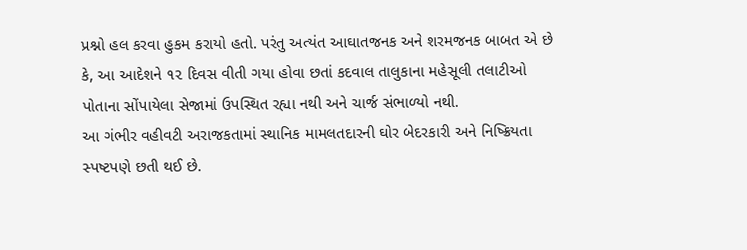પ્રશ્નો હલ કરવા હુકમ કરાયો હતો. પરંતુ અત્યંત આઘાતજનક અને શરમજનક બાબત એ છે કે, આ આદેશને ૧૨ દિવસ વીતી ગયા હોવા છતાં કદવાલ તાલુકાના મહેસૂલી તલાટીઓ પોતાના સોંપાયેલા સેજામાં ઉપસ્થિત રહ્યા નથી અને ચાર્જ સંભાળ્યો નથી.
આ ગંભીર વહીવટી અરાજકતામાં સ્થાનિક મામલતદારની ઘોર બેદરકારી અને નિષ્ક્રિયતા સ્પષ્ટપણે છતી થઈ છે.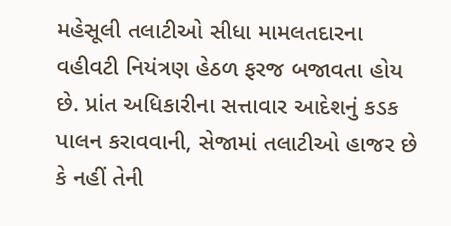મહેસૂલી તલાટીઓ સીધા મામલતદારના વહીવટી નિયંત્રણ હેઠળ ફરજ બજાવતા હોય છે. પ્રાંત અધિકારીના સત્તાવાર આદેશનું કડક પાલન કરાવવાની, સેજામાં તલાટીઓ હાજર છે કે નહીં તેની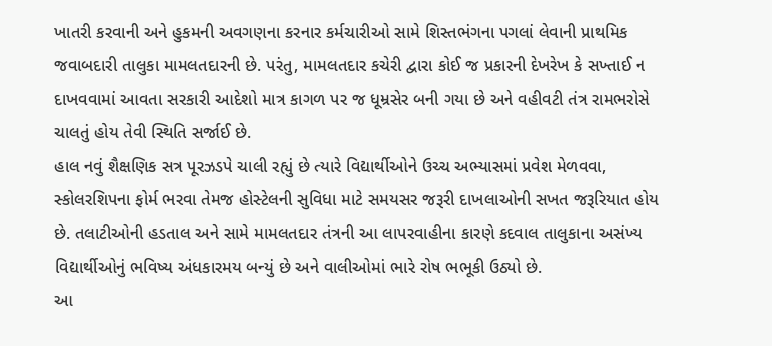ખાતરી કરવાની અને હુકમની અવગણના કરનાર કર્મચારીઓ સામે શિસ્તભંગના પગલાં લેવાની પ્રાથમિક જવાબદારી તાલુકા મામલતદારની છે. પરંતુ, મામલતદાર કચેરી દ્વારા કોઈ જ પ્રકારની દેખરેખ કે સખ્તાઈ ન દાખવવામાં આવતા સરકારી આદેશો માત્ર કાગળ પર જ ધૂમ્રસેર બની ગયા છે અને વહીવટી તંત્ર રામભરોસે ચાલતું હોય તેવી સ્થિતિ સર્જાઈ છે.
હાલ નવું શૈક્ષણિક સત્ર પૂરઝડપે ચાલી રહ્યું છે ત્યારે વિદ્યાર્થીઓને ઉચ્ચ અભ્યાસમાં પ્રવેશ મેળવવા, સ્કોલરશિપના ફોર્મ ભરવા તેમજ હોસ્ટેલની સુવિધા માટે સમયસર જરૂરી દાખલાઓની સખત જરૂરિયાત હોય છે. તલાટીઓની હડતાલ અને સામે મામલતદાર તંત્રની આ લાપરવાહીના કારણે કદવાલ તાલુકાના અસંખ્ય વિદ્યાર્થીઓનું ભવિષ્ય અંધકારમય બન્યું છે અને વાલીઓમાં ભારે રોષ ભભૂકી ઉઠ્યો છે.
આ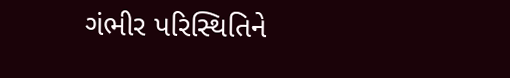ગંભીર પરિસ્થિતિને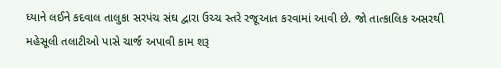ધ્યાને લઈને કદવાલ તાલુકા સરપંચ સંઘ દ્વારા ઉચ્ચ સ્તરે રજૂઆત કરવામાં આવી છે. જો તાત્કાલિક અસરથી મહેસૂલી તલાટીઓ પાસે ચાર્જ અપાવી કામ શરૂ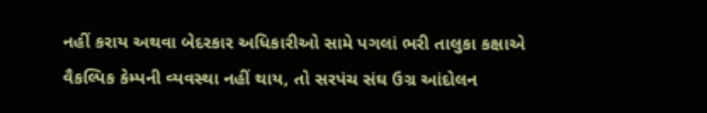નહીં કરાય અથવા બેદરકાર અધિકારીઓ સામે પગલાં ભરી તાલુકા કક્ષાએ વૈકલ્પિક કેમ્પની વ્યવસ્થા નહીં થાય, તો સરપંચ સંઘ ઉગ્ર આંદોલન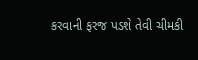કરવાની ફરજ પડશે તેવી ચીમકી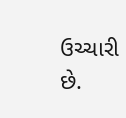ઉચ્ચારી છે.